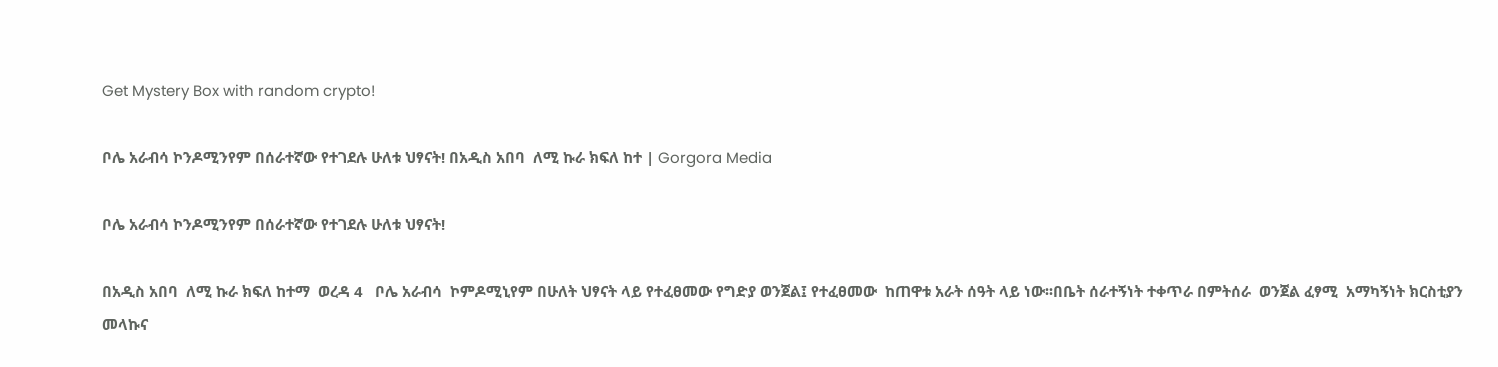Get Mystery Box with random crypto!

ቦሌ አራብሳ ኮንዶሚንየም በሰራተኛው የተገደሉ ሁለቱ ህፃናት! በአዲስ አበባ  ለሚ ኩራ ክፍለ ከተ | Gorgora Media

ቦሌ አራብሳ ኮንዶሚንየም በሰራተኛው የተገደሉ ሁለቱ ህፃናት!

በአዲስ አበባ  ለሚ ኩራ ክፍለ ከተማ  ወረዳ 4   ቦሌ አራብሳ  ኮምዶሚኒየም በሁለት ህፃናት ላይ የተፈፀመው የግድያ ወንጀል፤ የተፈፀመው  ከጠዋቱ አራት ሰዓት ላይ ነው፡፡በቤት ሰራተኝነት ተቀጥራ በምትሰራ  ወንጀል ፈፃሚ  አማካኝነት ክርስቲያን መላኩና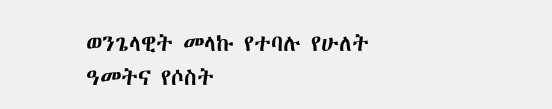ወንጌላዊት መላኩ የተባሉ የሁለት ዓመትና የሶስት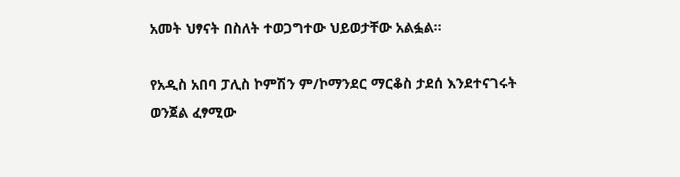አመት ህፃናት በስለት ተወጋግተው ህይወታቸው አልፏል፡፡

የአዲስ አበባ ፓሊስ ኮምሽን ም/ኮማንደር ማርቆስ ታደሰ እንደተናገሩት  ወንጀል ፈፃሚው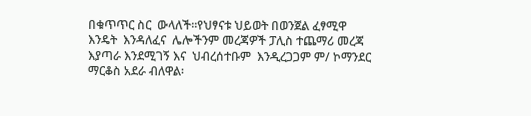በቁጥጥር ስር  ውላለች፡፡የህፃናቱ ህይወት በወንጀል ፈፃሚዋ  እንዴት  እንዳለፈና  ሌሎችንም መረጃዎች ፓሊስ ተጨማሪ መረጃ እያጣራ እንደሚገኝ እና  ህብረሰተቡም  እንዲረጋጋም ም/ ኮማንደር  ማርቆስ አደራ ብለዋል፡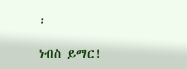፡

ነብስ ይማር!